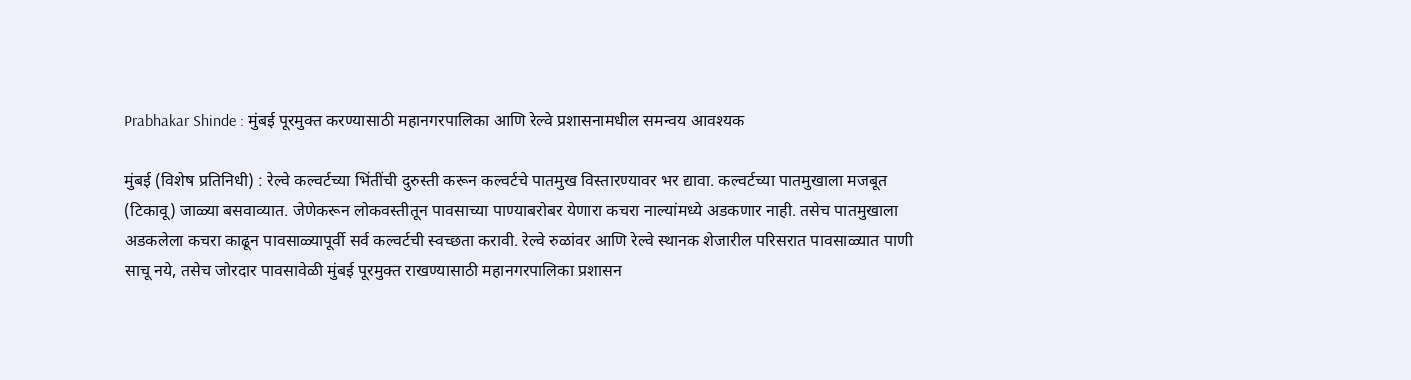Prabhakar Shinde : मुंबई पूरमुक्त करण्यासाठी महानगरपालिका आणि रेल्वे प्रशासनामधील समन्वय आवश्यक

मुंबई (विशेष प्रतिनिधी) : रेल्वे कल्वर्टच्या भिंतींची दुरुस्ती करून कल्वर्टचे पातमुख विस्तारण्यावर भर द्यावा. कल्वर्टच्या पातमुखाला मजबूत (टिकावू) जाळ्या बसवाव्यात. जेणेकरून लोकवस्तीतून पावसाच्या पाण्याबरोबर येणारा कचरा नाल्यांमध्ये अडकणार नाही. तसेच पातमुखाला अडकलेला कचरा काढून पावसाळ्यापूर्वी सर्व कल्वर्टची स्वच्छता करावी. रेल्वे रुळांवर आणि रेल्वे स्थानक शेजारील परिसरात पावसाळ्यात पाणी साचू नये, तसेच जोरदार पावसावेळी मुंबई पूरमुक्त राखण्यासाठी महानगरपालिका प्रशासन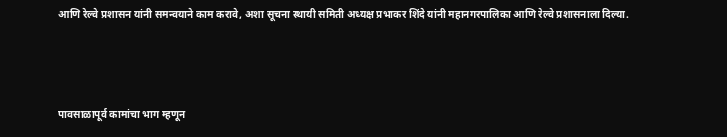आणि रेल्वे प्रशासन यांनी समन्वयाने काम करावे, अशा सूचना स्थायी समिती अध्यक्ष प्रभाकर शिंदे यांनी महानगरपालिका आणि रेल्वे प्रशासनाला दिल्या.



पावसाळापूर्व कामांचा भाग म्हणून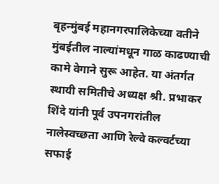बृहन्मुंबई महानगरपालिकेच्या वतीने मुंबईतील नाल्यांमधून गाळ काढण्याची कामे वेगाने सुरू आहेत. या अंतर्गत स्थायी समितीचे अध्यक्ष श्री. प्रभाकर शिंदे यांनी पूर्व उपनगरांतील नालेस्वच्छता आणि रेल्वे कल्वर्टच्या सफाई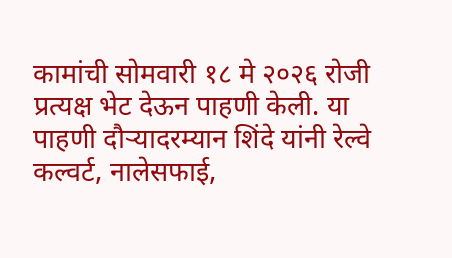कामांची सोमवारी १८ मे २०२६ रोजी प्रत्यक्ष भेट देऊन पाहणी केली. या पाहणी दौऱ्यादरम्यान शिंदे यांनी रेल्वे कल्वर्ट, नालेसफाई,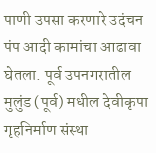पाणी उपसा करणारे उदंचन पंप आदी कामांचा आढावा घेतला. पूर्व उपनगरातील मुलुंड (पूर्व) मधील देवीकृपा गृहनिर्माण संस्था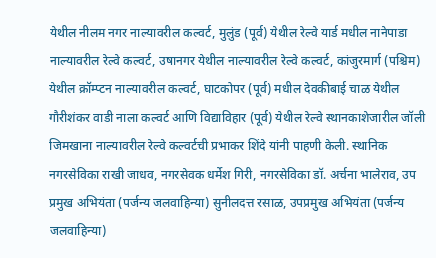येथील नीलम नगर नाल्यावरील कल्वर्ट, मुलुंड (पूर्व) येथील रेल्वे यार्ड मधील नानेपाडा नाल्यावरील रेल्वे कल्वर्ट, उषानगर येथील नाल्यावरील रेल्वे कल्वर्ट, कांजुरमार्ग (पश्चिम) येथील क्रॉम्प्टन नाल्यावरील कल्वर्ट, घाटकोपर (पूर्व) मधील देवकीबाई चाळ येथील गौरीशंकर वाडी नाला कल्वर्ट आणि विद्याविहार (पूर्व) येथील रेल्वे स्थानकाशेजारील जॉली जिमखाना नाल्यावरील रेल्वे कल्वर्टची प्रभाकर शिंदे यांनी पाहणी केली. स्थानिक नगरसेविका राखी जाधव, नगरसेवक धर्मेश गिरी, नगरसेविका डॉ. अर्चना भालेराव, उप प्रमुख अभियंता (पर्जन्य जलवाहिन्या) सुनीलदत्त रसाळ, उपप्रमुख अभियंता (पर्जन्य जलवाहिन्या)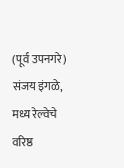(पूर्व उपनगरे) संजय इंगळे, मध्य रेल्वेचे वरिष्ठ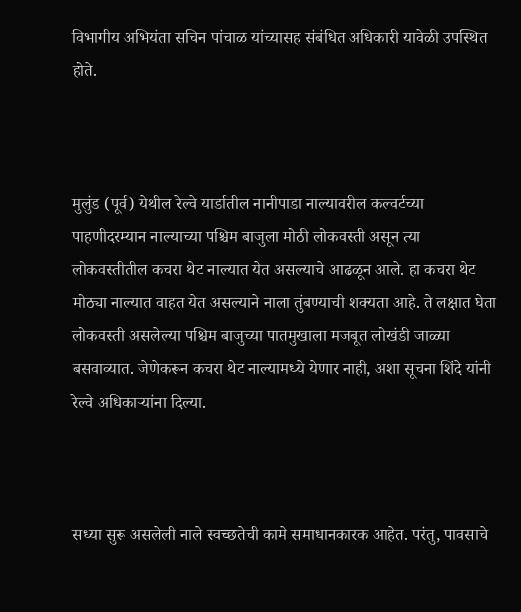विभागीय अभियंता सचिन पांचाळ यांच्यासह संबंधित अधिकारी यावेळी उपस्थित होते.



मुलुंड (पूर्व) येथील रेल्वे यार्डातील नानीपाडा नाल्यावरील कल्वर्टच्या पाहणीदरम्यान नाल्याच्या पश्चिम बाजुला मोठी लोकवस्ती असून त्या लोकवस्तीतील कचरा थेट नाल्यात येत असल्याचे आढळून आले. हा कचरा थेट मोठ्या नाल्यात वाहत येत असल्याने नाला तुंबण्याची शक्यता आहे. ते लक्षात घेता लोकवस्ती असलेल्या पश्चिम बाजुच्या पातमुखाला मजबूत लोखंडी जाळ्या बसवाव्यात. जेणेकरून कचरा थेट नाल्यामध्ये येणार नाही, अशा सूचना शिंदे यांनी रेल्वे अधिकाऱ्यांना दिल्या.



सध्या सुरू असलेली नाले स्वच्छतेची कामे समाधानकारक आहेत. परंतु, पावसाचे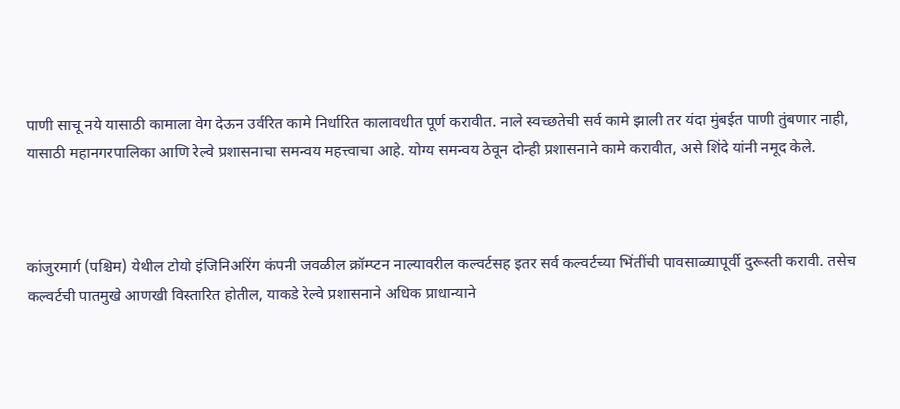पाणी साचू नये यासाठी कामाला वेग देऊन उर्वरित कामे निर्धारित कालावधीत पूर्ण करावीत. नाले स्वच्छतेची सर्व कामे झाली तर यंदा मुंबईत पाणी तुंबणार नाही, यासाठी महानगरपालिका आणि रेल्वे प्रशासनाचा समन्वय महत्त्वाचा आहे. योग्य समन्वय ठेवून दोन्ही प्रशासनाने कामे करावीत, असे शिंदे यांनी नमूद केले.



कांजुरमार्ग (पश्चिम) येथील टोयो इंजिनिअरिंग कंपनी जवळील क्रॉम्प्टन नाल्यावरील कल्वर्टसह इतर सर्व कल्वर्टच्या भिंतींची पावसाळ्यापूर्वी दुरूस्ती करावी. तसेच कल्वर्टची पातमुखे आणखी विस्तारित होतील, याकडे रेल्वे प्रशासनाने अधिक प्राधान्याने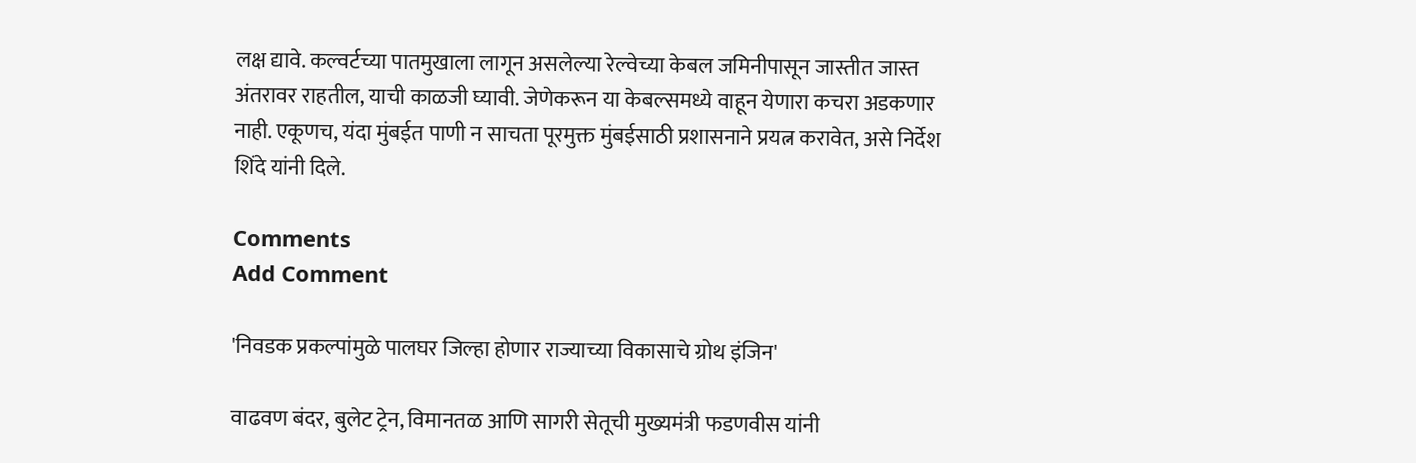लक्ष द्यावे. कल्वर्टच्या पातमुखाला लागून असलेल्या रेल्वेच्या केबल जमिनीपासून जास्तीत जास्त अंतरावर राहतील, याची काळजी घ्यावी. जेणेकरून या केबल्समध्ये वाहून येणारा कचरा अडकणार नाही. एकूणच, यंदा मुंबईत पाणी न साचता पूरमुक्त मुंबईसाठी प्रशासनाने प्रयत्न करावेत, असे निर्देश शिंदे यांनी दिले.

Comments
Add Comment

'निवडक प्रकल्पांमुळे पालघर जिल्हा होणार राज्याच्या विकासाचे ग्रोथ इंजिन'

वाढवण बंदर, बुलेट ट्रेन, विमानतळ आणि सागरी सेतूची मुख्यमंत्री फडणवीस यांनी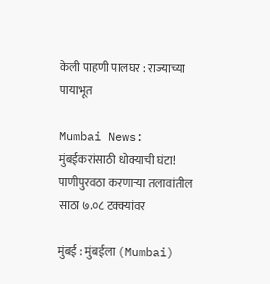केली पाहणी पालघर : राज्याच्या पायाभूत

Mumbai News: मुंबईकरांसाठी धोक्याची घंटा! पाणीपुरवठा करणाऱ्या तलावांतील साठा ७.०८ टक्क्यांवर

मुंबई : मुंबईला (Mumbai)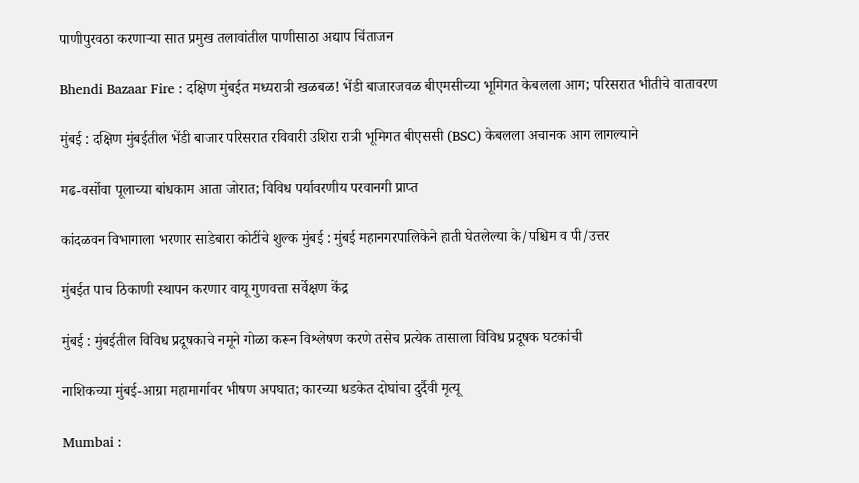पाणीपुरवठा करणाऱ्या सात प्रमुख तलावांतील पाणीसाठा अद्याप चिंताजन

Bhendi Bazaar Fire : दक्षिण मुंबईत मध्यरात्री खळबळ! भेंडी बाजारजवळ बीएमसीच्या भूमिगत केबलला आग; परिसरात भीतीचे वातावरण

मुंबई : दक्षिण मुंबईतील भेंडी बाजार परिसरात रविवारी उशिरा रात्री भूमिगत बीएससी (BSC) केबलला अचानक आग लागल्याने

मढ-वर्सोवा पूलाच्या बांधकाम आता जोरात; विविध पर्यावरणीय परवानगी प्राप्त

कांदळवन विभागाला भरणार साडेबारा कोटींचे शुल्क मुंबई : मुंबई महानगरपालिकेने हाती घेतलेल्या के/पश्चिम व पी/उत्तर

मुंबईत पाच ठिकाणी स्थापन करणार वायू गुणवत्ता सर्वेक्षण केंद्र

मुंबई : मुंबईतील विविध प्रदूषकाचे नमूने गोळा करून विश्लेषण करणे तसेच प्रत्येक तासाला विविध प्रदूषक घटकांची

नाशिकच्या मुंबई-आग्रा महामार्गावर भीषण अपघात; कारच्या धडकेत दोघांचा दुर्दैवी मृत्यू

Mumbai :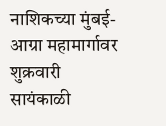नाशिकच्या मुंबई-आग्रा महामार्गावर शुक्रवारी सायंकाळी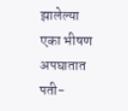झालेल्या एका भीषण अपघातात पती-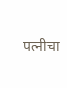पत्नीचा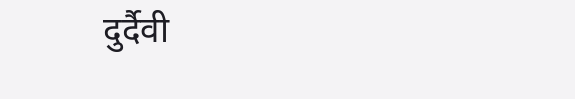दुर्दैवी